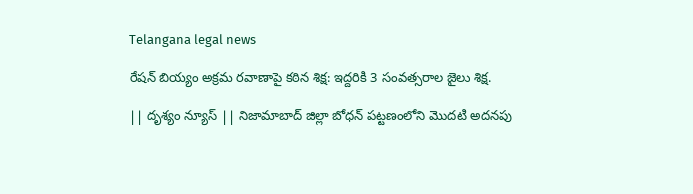Telangana legal news

రేషన్ బియ్యం అక్రమ రవాణాపై కఠిన శిక్ష: ఇద్దరికి 3 సంవత్సరాల జైలు శిక్ష.

|| దృశ్యం న్యూస్ || నిజామాబాద్ జిల్లా బోధన్ పట్టణంలోని మొదటి అదనపు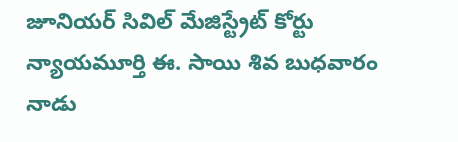జూనియర్ సివిల్ మేజిస్ట్రేట్ కోర్టు న్యాయమూర్తి ఈ. సాయి శివ బుధవారం నాడు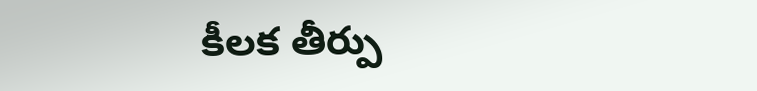కీలక తీర్పు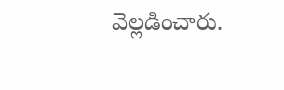వెల్లడించారు.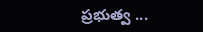ప్రభుత్వ ...